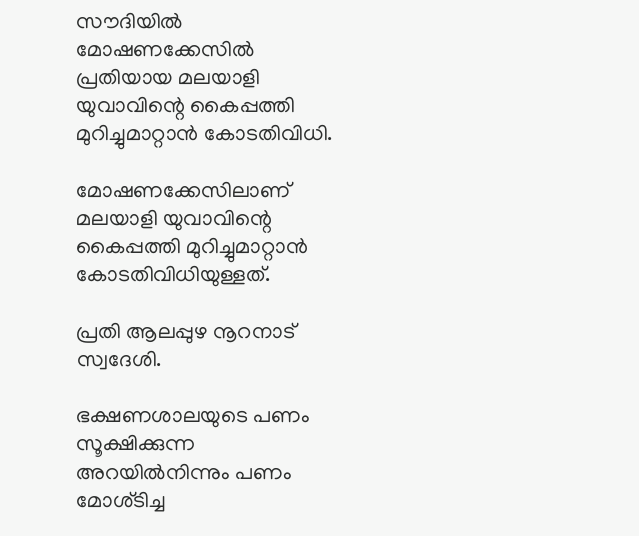സൗദിയില്‍ മോഷണക്കേസില്‍ പ്രതിയായ മലയാളി യുവാവിന്റെ കൈപ്പത്തി മുറിച്ചുമാറ്റാന്‍ കോടതിവിധി.

മോഷണക്കേസിലാണ് മലയാളി യുവാവിന്റെ കൈപ്പത്തി മുറിച്ചുമാറ്റാന്‍ കോടതിവിധിയുള്ളത്.

പ്രതി ആലപ്പുഴ നൂറനാട് സ്വദേശി.

ഭക്ഷണശാലയുടെ പണം സൂക്ഷിക്കുന്ന അറയില്‍നിന്നും പണം മോശ്ടിച്ച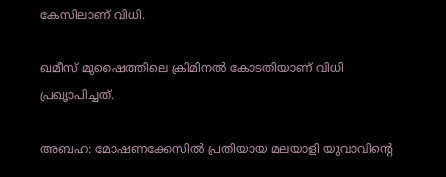കേസിലാണ് വിധി.

ഖമീസ് മുഷൈത്തിലെ ക്രിമിനല്‍ കോടതിയാണ് വിധി പ്രഖൃാപിച്ചത്.

അബഹ: മോഷണക്കേസില്‍ പ്രതിയായ മലയാളി യുവാവിന്റെ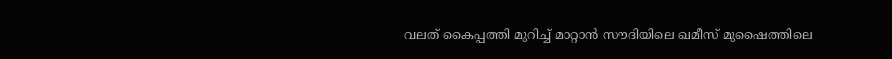വലത് കൈപ്പത്തി മുറിച്ച് മാറ്റാന്‍ സൗദിയിലെ ഖമീസ് മുഷൈത്തിലെ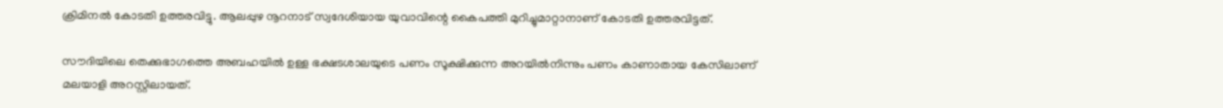ക്രിമിനല്‍ കോടതി ഉത്തരവിട്ടു. ആലപ്പുഴ നൂറനാട് സ്വദേശിയായ യുവാവിന്റെ കൈപത്തി മുറിച്ചുമാറ്റാനാണ് കോടതി ഉത്തരവിട്ടത്.

സൗദിയിലെ തെക്കുഭാഗത്തെ അബഹയില്‍ ഉള്ള ഭക്ഷടശാലയുടെ പണം സൂക്ഷിക്കുന്ന അറയില്‍നിന്നും പണം കാണാതായ കേസിലാണ് മലയാളി അറസ്റ്റിലായത്.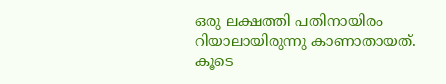ഒരു ലക്ഷത്തി പതിനായിരം റിയാലായിരുന്നു കാണാതായത്. കൂടെ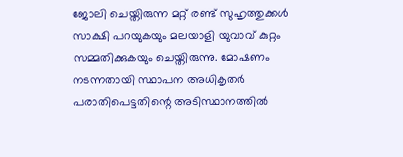ജോലി ചെയ്തിരുന്ന മറ്റ് രണ്ട് സുഹൃത്തുക്കള്‍ സാക്ഷി പറയുകയും മലയാളി യുവാവ് കുറ്റം സമ്മതിക്കുകയും ചെയ്തിരുന്നു. മോഷണം നടന്നതായി സ്ഥാപന അധികൃതര്‍ പരാതിപെട്ടതിന്റെ അടിസ്ഥാനത്തില്‍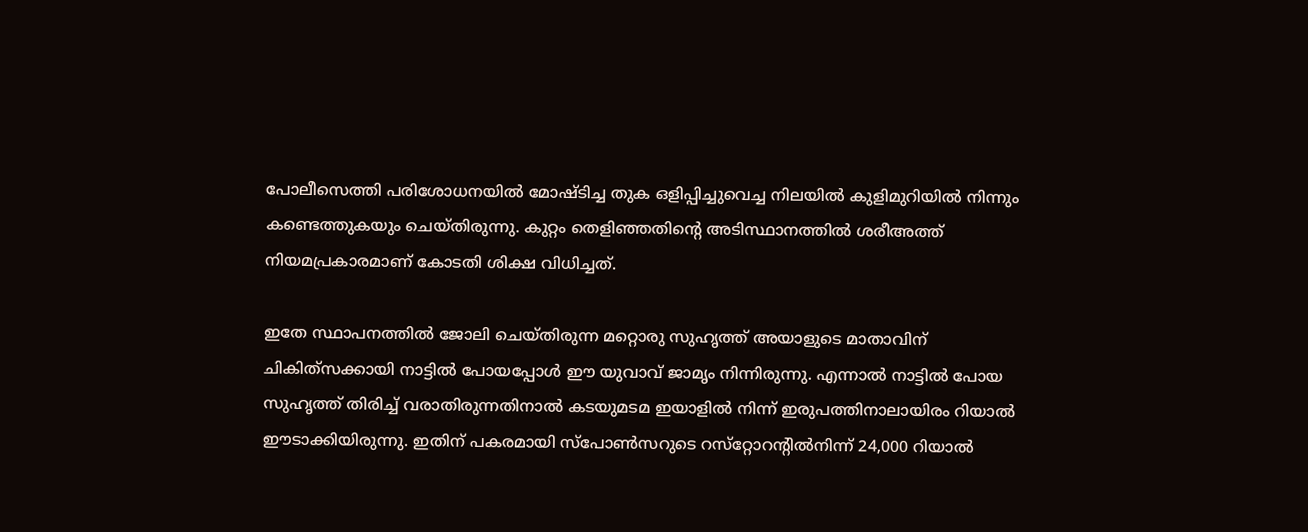പോലീസെത്തി പരിശോധനയില്‍ മോഷ്ടിച്ച തുക ഒളിപ്പിച്ചുവെച്ച നിലയില്‍ കുളിമുറിയില്‍ നിന്നും കണ്ടെത്തുകയും ചെയ്തിരുന്നു. കുറ്റം തെളിഞ്ഞതിന്റെ അടിസ്ഥാനത്തില്‍ ശരീഅത്ത് നിയമപ്രകാരമാണ് കോടതി ശിക്ഷ വിധിച്ചത്.

ഇതേ സ്ഥാപനത്തില്‍ ജോലി ചെയ്തിരുന്ന മറ്റൊരു സുഹൃത്ത് അയാളുടെ മാതാവിന് ചികിത്‌സക്കായി നാട്ടില്‍ പോയപ്പോള്‍ ഈ യുവാവ് ജാമൃം നിന്നിരുന്നു. എന്നാല്‍ നാട്ടില്‍ പോയ സുഹൃത്ത് തിരിച്ച് വരാതിരുന്നതിനാല്‍ കടയുമടമ ഇയാളില്‍ നിന്ന് ഇരുപത്തിനാലായിരം റിയാല്‍ ഈടാക്കിയിരുന്നു. ഇതിന് പകരമായി സ്‌പോണ്‍സറുടെ റസ്‌റ്റോറന്റില്‍നിന്ന് 24,000 റിയാല്‍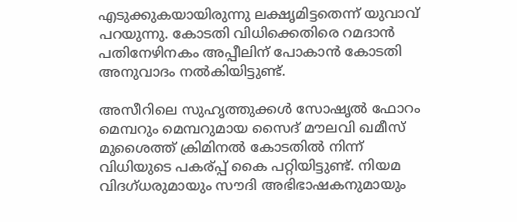എടുക്കുകയായിരുന്നു ലക്ഷൃമിട്ടതെന്ന് യുവാവ് പറയുന്നു. കോടതി വിധിക്കെതിരെ റമദാന്‍ പതിനേഴിനകം അപ്പീലിന് പോകാന്‍ കോടതി അനുവാദം നല്‍കിയിട്ടുണ്ട്.

അസീറിലെ സുഹൃത്തുക്കള്‍ സോഷൃല്‍ ഫോറം മെമ്പറും മെമ്പറുമായ സൈദ് മൗലവി ഖമീസ് മുശൈത്ത് ക്രിമിനല്‍ കോടതില്‍ നിന്ന് വിധിയുടെ പകര്പ്പ് കൈ പറ്റിയിട്ടുണ്ട്. നിയമ വിദഗ്ധരുമായും സൗദി അഭിഭാഷകനുമായും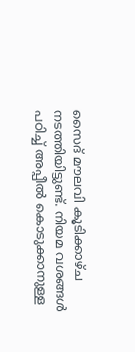സൈദ് മൗലവി കൂടിക്കാഴ്ച നടത്തിയിട്ടുണ്ട്. നിയമ വശങ്ങള്‍ പഠിച്ച് അപ്പീല്‍ കൊടുക്കാനുള്ള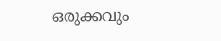ഒരുക്കവും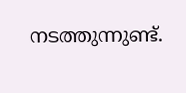നടത്തുന്നുണ്ട്.